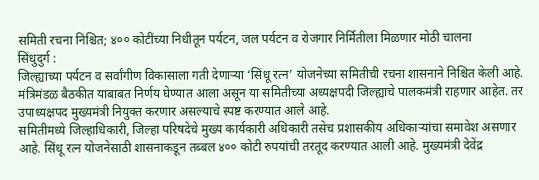समिती रचना निश्चित; ४०० कोटींच्या निधीतून पर्यटन, जल पर्यटन व रोजगार निर्मितीला मिळणार मोठी चालना
सिंधुदुर्ग :
जिल्ह्याच्या पर्यटन व सर्वांगीण विकासाला गती देणाऱ्या ‘सिंधू रत्न’ योजनेच्या समितीची रचना शासनाने निश्चित केली आहे. मंत्रिमंडळ बैठकीत याबाबत निर्णय घेण्यात आला असून या समितीच्या अध्यक्षपदी जिल्ह्याचे पालकमंत्री राहणार आहेत. तर उपाध्यक्षपद मुख्यमंत्री नियुक्त करणार असल्याचे स्पष्ट करण्यात आले आहे.
समितीमध्ये जिल्हाधिकारी, जिल्हा परिषदेचे मुख्य कार्यकारी अधिकारी तसेच प्रशासकीय अधिकाऱ्यांचा समावेश असणार आहे. सिंधू रत्न योजनेसाठी शासनाकडून तब्बल ४०० कोटी रुपयांची तरतूद करण्यात आली आहे. मुख्यमंत्री देवेंद्र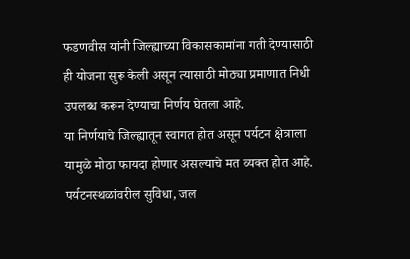फडणवीस यांनी जिल्ह्याच्या विकासकामांना गती देण्यासाठी ही योजना सुरू केली असून त्यासाठी मोठ्या प्रमाणात निधी उपलब्ध करून देण्याचा निर्णय घेतला आहे.
या निर्णयाचे जिल्ह्यातून स्वागत होत असून पर्यटन क्षेत्राला यामुळे मोठा फायदा होणार असल्याचे मत व्यक्त होत आहे. पर्यटनस्थळांवरील सुविधा, जल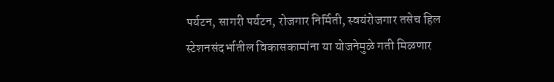पर्यटन, सागरी पर्यटन, रोजगार निर्मिती, स्वयंरोजगार तसेच हिल स्टेशनसंदर्भातील विकासकामांना या योजनेमुळे गती मिळणार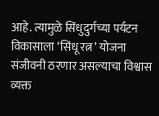आहे. त्यामुळे सिंधुदुर्गच्या पर्यटन विकासाला ‘सिंधू रत्न’ योजना संजीवनी ठरणार असल्याचा विश्वास व्यक्त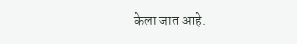केला जात आहे.